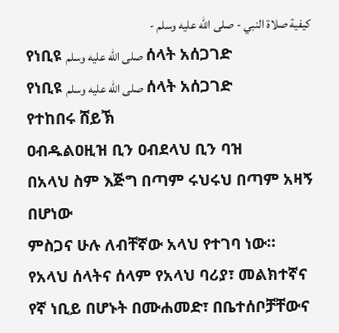كيفية صلاة النبي - صلى الله عليه وسلم -
የነቢዩ صلى الله عليه وسلم ሰላት አሰጋገድ
የነቢዩ صلى الله عليه وسلم ሰላት አሰጋገድ
የተከበሩ ሸይኽ
ዐብዱልዐዚዝ ቢን ዐብደላህ ቢን ባዝ
በአላህ ስም እጅግ በጣም ሩህሩህ በጣም አዛኝ በሆነው
ምስጋና ሁሉ ለብቸኛው አላህ የተገባ ነው። የአላህ ሰላትና ሰላም የአላህ ባሪያ፣ መልክተኛና የኛ ነቢይ በሆኑት በሙሐመድ፣ በቤተሰቦቻቸውና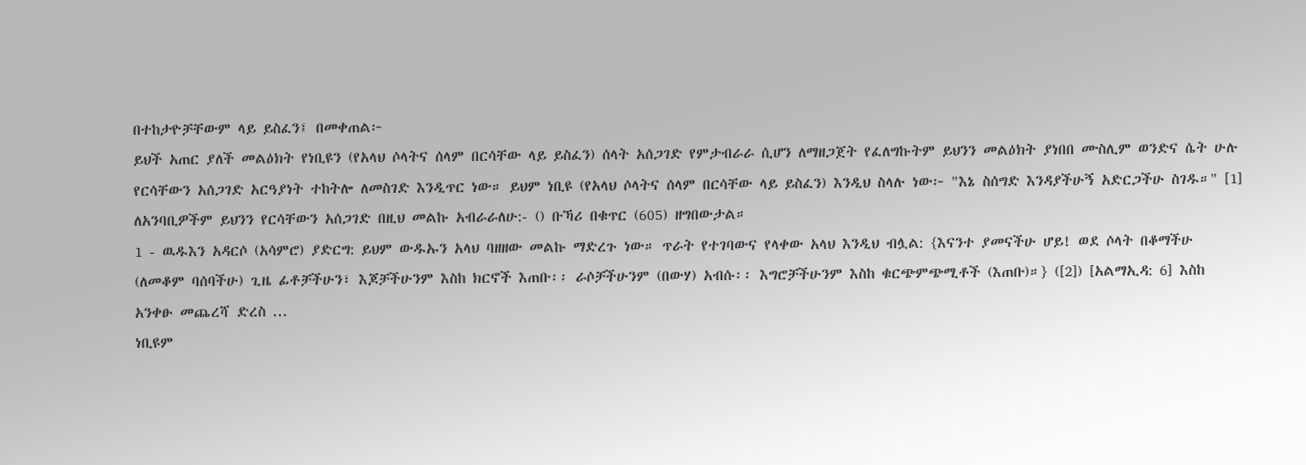በተከታዮቻቸውም ላይ ይስፈን፤ በመቀጠል፦
ይህች አጠር ያለች መልዕክት የነቢዩን (የአላህ ሶላትና ሰላም በርሳቸው ላይ ይስፈን) ሰላት አሰጋገድ የምታብራራ ሲሆን ለማዘጋጀት የፈለግኩትም ይህንን መልዕክት ያነበበ ሙስሊም ወንድና ሴት ሁሉ የርሳቸውን አሰጋገድ አርዓያነት ተከትሎ ለመስገድ እንዲጥር ነው። ይህም ነቢዩ (የአላህ ሶላትና ሰላም በርሳቸው ላይ ይስፈን) እንዲህ ስላሉ ነው፦ "እኔ ስሰግድ እንዳያችሁኝ አድርጋችሁ ስገዱ።" [1] ለአንባቢዎችም ይህንን የርሳቸውን አሰጋገድ በዚህ መልኩ አብራራለሁ:- () ቡኻሪ በቁጥር (605) ዘግበውታል።
1 - ዉዱእን አዳርሶ (አሳምሮ) ያድርግ: ይህም ውዱኡን አላህ ባዘዘው መልኩ ማድረጉ ነው። ጥራት የተገባውና የላቀው አላህ እንዲህ ብሏል: {እናንተ ያመናችሁ ሆይ! ወደ ሶላት በቆማችሁ (ለመቆም ባሰባችሁ) ጊዜ ፊቶቻችሁን፣ እጆቻችሁንም እስከ ክርኖች እጠቡ፡፡ ራሶቻችሁንም (በውሃ) አብሱ፡፡ እግሮቻችሁንም እስከ ቁርጭምጭሚቶች (እጠቡ)።} ([2]) [አልማኢዳ: 6] እስከ አንቀፁ መጨረሻ ድረስ ...
ነቢዩም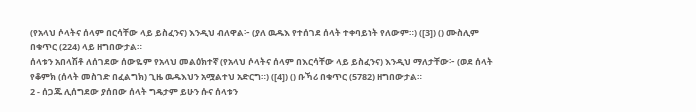(የአላህ ሶላትና ሰላም በርሳቸው ላይ ይስፈንና) እንዲህ ብለዋል፦ (ያለ ዉዱእ የተሰገደ ሰላት ተቀባይነት የለውም።) ([3]) () ሙስሊም በቁጥር (224) ላይ ዘግበውታል።
ሰላቱን አበላሽቶ ለሰገደው ሰውዬም የአላህ መልዕክተኛ (የአላህ ሶላትና ሰላም በእርሳቸው ላይ ይስፈንና) እንዲህ ማለታቸው፦ (ወደ ሰላት የቆምክ (ሰላት መስገድ በፈልግክ) ጊዜ ዉዱእህን አሟልተህ አድርግ።) ([4]) () ቡኻሪ በቁጥር (5782) ዘግበውታል።
2 - ሰጋጁ ሊሰግደው ያሰበው ሰላት ግዴታም ይሁን ሱና ሰላቱን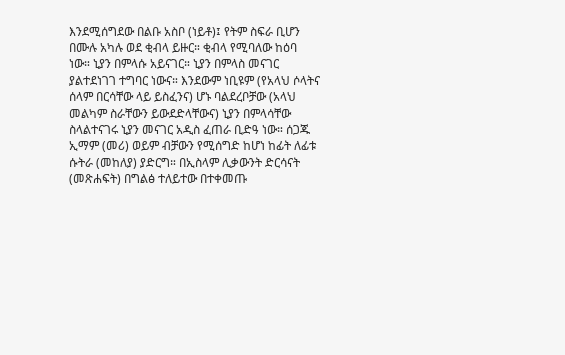እንደሚሰግደው በልቡ አስቦ (ነይቶ)፤ የትም ስፍራ ቢሆን በሙሉ አካሉ ወደ ቂብላ ይዙር። ቂብላ የሚባለው ከዕባ ነው። ኒያን በምላሱ አይናገር። ኒያን በምላስ መናገር ያልተደነገገ ተግባር ነውና። እንደውም ነቢዩም (የአላህ ሶላትና ሰላም በርሳቸው ላይ ይስፈንና) ሆኑ ባልደረቦቻው (አላህ መልካም ስራቸውን ይውደድላቸውና) ኒያን በምላሳቸው ስላልተናገሩ ኒያን መናገር አዲስ ፈጠራ ቢድዓ ነው። ሰጋጁ ኢማም (መሪ) ወይም ብቻውን የሚሰግድ ከሆነ ከፊት ለፊቱ ሱትራ (መከለያ) ያድርግ። በኢስላም ሊቃውንት ድርሳናት (መጽሐፍት) በግልፅ ተለይተው በተቀመጡ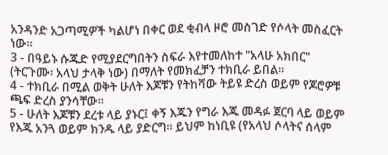አንዳንድ አጋጣሚዎች ካልሆነ በቀር ወደ ቂብላ ዞሮ መስገድ የሶላት መስፈርት ነው።
3 - በዓይኑ ሱጁድ የሚያደርግበትን ስፍራ እየተመለከተ "አላሁ አክበር" (ትርጉሙ፡ አላህ ታላቅ ነው) በማለት የመክፈቻን ተክቢራ ይበል።
4 - ተክቢራ በሚል ወቅት ሁለት እጆቹን የትከሻው ትይዩ ድረስ ወይም የጆሮዎቹ ጫፍ ድረስ ያንሳቸው።
5 - ሁለት እጆቹን ደረቱ ላይ ያኑር፤ ቀኝ እጁን የግራ እጁ መዳፉ ጀርባ ላይ ወይም የእጁ አንጓ ወይም ክንዱ ላይ ያድርግ። ይህም ከነቢዩ (የአላህ ሶላትና ሰላም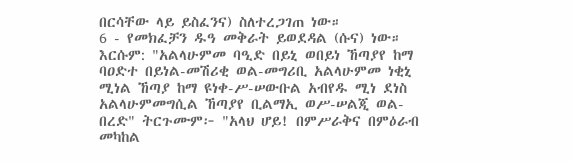በርሳቸው ላይ ይስፈንና) ስለተረጋገጠ ነው።
6 - የመክፈቻን ዱዓ መቅራት ይወደዳል (ሱና) ነው። እርሱም: "አልላሁምመ ባዒድ በይኒ ወበይነ ኸጣያየ ከማ ባዐድተ በይነል-መሽሪቂ ወል-መግሪቢ አልላሁምመ ነቂኒ ሚነል ኸጣያ ከማ ዩነቀ-ሥ-ሠውቡል አብየዱ ሚነ ደነስ አልላሁምመግሲል ኸጣያየ ቢልማኢ ወሥ-ሠልጂ ወል-በረድ" ትርጉሙም፦ "አላህ ሆይ! በምሥራቅና በምዕራብ መካከል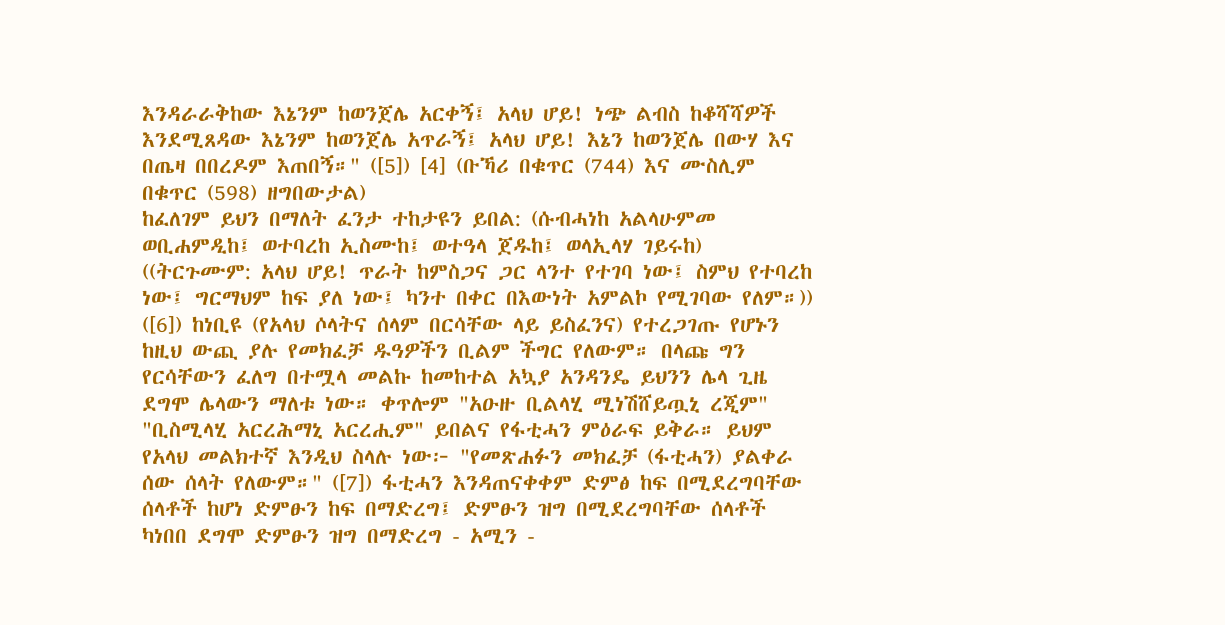እንዳራራቅከው እኔንም ከወንጀሌ አርቀኝ፤ አላህ ሆይ! ነጭ ልብስ ከቆሻሻዎች እንደሚጸዳው እኔንም ከወንጀሌ አጥራኝ፤ አላህ ሆይ! እኔን ከወንጀሌ በውሃ እና በጤዛ በበረዶም እጠበኝ።" ([5]) [4] (ቡኻሪ በቁጥር (744) እና ሙስሊም በቁጥር (598) ዘግበውታል)
ከፈለገም ይህን በማለት ፈንታ ተከታዩን ይበል: (ሱብሓነከ አልላሁምመ ወቢሐምዲከ፤ ወተባረከ ኢስሙከ፤ ወተዓላ ጀዱከ፤ ወላኢላሃ ገይሩከ) ((ትርጉሙም: አላህ ሆይ! ጥራት ከምስጋና ጋር ላንተ የተገባ ነው፤ ስምህ የተባረከ ነው፤ ግርማህም ከፍ ያለ ነው፤ ካንተ በቀር በእውነት አምልኮ የሚገባው የለም።)) ([6]) ከነቢዩ (የአላህ ሶላትና ሰላም በርሳቸው ላይ ይስፈንና) የተረጋገጡ የሆኑን ከዚህ ውጪ ያሉ የመክፈቻ ዱዓዎችን ቢልም ችግር የለውም። በላጩ ግን የርሳቸውን ፈለግ በተሟላ መልኩ ከመከተል አኳያ አንዳንዴ ይህንን ሌላ ጊዜ ደግሞ ሌላውን ማለቱ ነው። ቀጥሎም "አዑዙ ቢልላሂ ሚነሽሸይጧኒ ረጂም" "ቢስሚላሂ አርረሕማኒ አርረሒም" ይበልና የፋቲሓን ምዕራፍ ይቅራ። ይህም የአላህ መልክተኛ እንዲህ ስላሉ ነው፦ "የመጽሐፉን መክፈቻ (ፋቲሓን) ያልቀራ ሰው ሰላት የለውም።" ([7]) ፋቲሓን እንዳጠናቀቀም ድምፅ ከፍ በሚደረግባቸው ሰላቶች ከሆነ ድምፁን ከፍ በማድረግ፤ ድምፁን ዝግ በሚደረግባቸው ሰላቶች ካነበበ ደግሞ ድምፁን ዝግ በማድረግ - አሚን -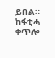ይበል። ከፋቲሓ ቀጥሎ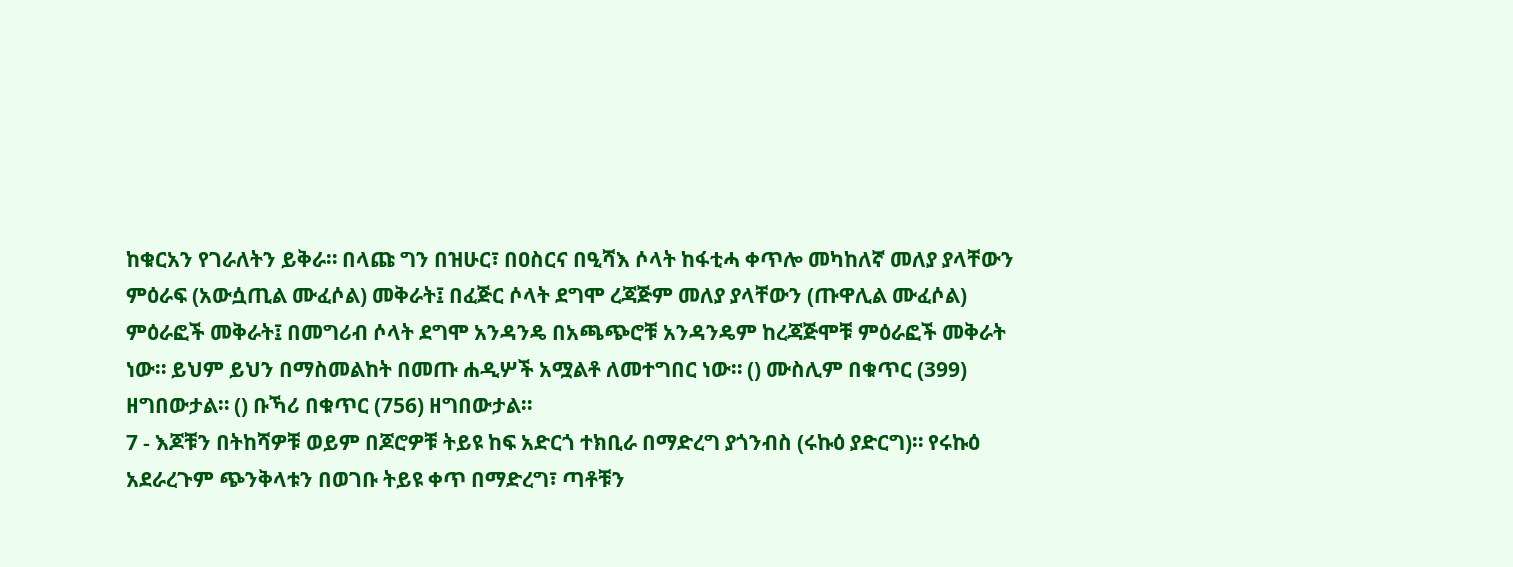ከቁርአን የገራለትን ይቅራ። በላጩ ግን በዝሁር፣ በዐስርና በዒሻእ ሶላት ከፋቲሓ ቀጥሎ መካከለኛ መለያ ያላቸውን ምዕራፍ (አውሷጢል ሙፈሶል) መቅራት፤ በፈጅር ሶላት ደግሞ ረጃጅም መለያ ያላቸውን (ጡዋሊል ሙፈሶል) ምዕራፎች መቅራት፤ በመግሪብ ሶላት ደግሞ አንዳንዴ በአጫጭሮቹ አንዳንዴም ከረጃጅሞቹ ምዕራፎች መቅራት ነው። ይህም ይህን በማስመልከት በመጡ ሐዲሦች አሟልቶ ለመተግበር ነው። () ሙስሊም በቁጥር (399) ዘግበውታል። () ቡኻሪ በቁጥር (756) ዘግበውታል።
7 - እጆቹን በትከሻዎቹ ወይም በጆሮዎቹ ትይዩ ከፍ አድርጎ ተክቢራ በማድረግ ያጎንብስ (ሩኩዕ ያድርግ)። የሩኩዕ አደራረጉም ጭንቅላቱን በወገቡ ትይዩ ቀጥ በማድረግ፣ ጣቶቹን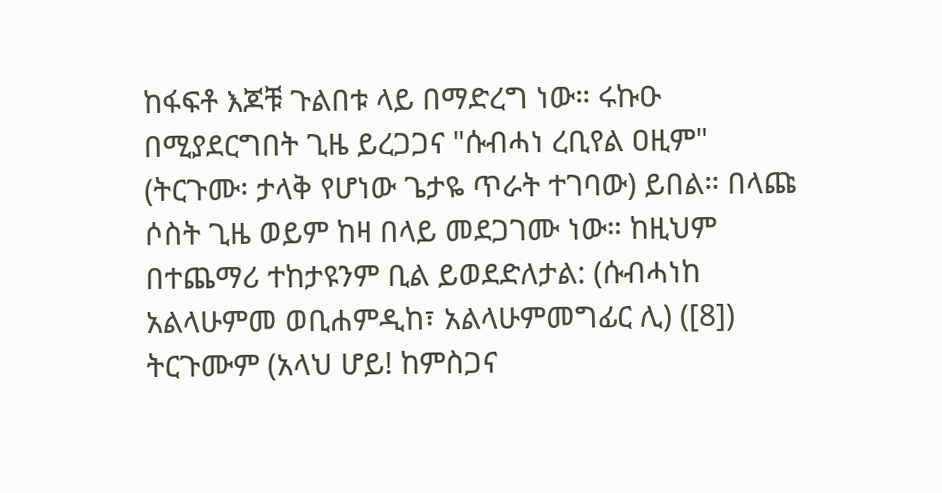ከፋፍቶ እጆቹ ጉልበቱ ላይ በማድረግ ነው። ሩኩዑ በሚያደርግበት ጊዜ ይረጋጋና "ሱብሓነ ረቢየል ዐዚም" (ትርጉሙ፡ ታላቅ የሆነው ጌታዬ ጥራት ተገባው) ይበል። በላጩ ሶስት ጊዜ ወይም ከዛ በላይ መደጋገሙ ነው። ከዚህም በተጨማሪ ተከታዩንም ቢል ይወደድለታል: (ሱብሓነከ አልላሁምመ ወቢሐምዲከ፣ አልላሁምመግፊር ሊ) ([8]) ትርጉሙም (አላህ ሆይ! ከምስጋና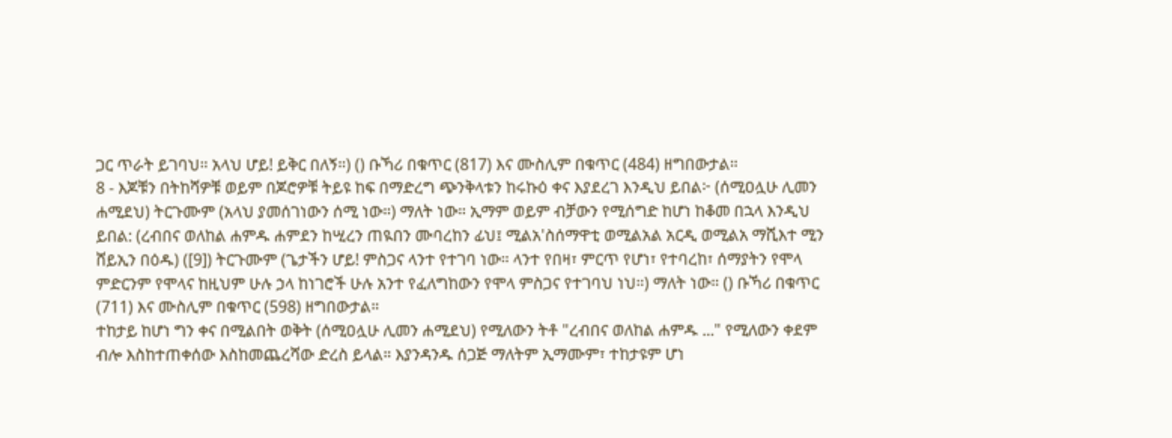ጋር ጥራት ይገባህ። አላህ ሆይ! ይቅር በለኝ።) () ቡኻሪ በቁጥር (817) እና ሙስሊም በቁጥር (484) ዘግበውታል።
8 - እጆቹን በትከሻዎቹ ወይም በጆሮዎቹ ትይዩ ከፍ በማድረግ ጭንቅላቱን ከሩኩዕ ቀና እያደረገ እንዲህ ይበል፦ (ሰሚዐሏሁ ሊመን ሐሚደህ) ትርጉሙም (አላህ ያመሰገነውን ሰሚ ነው።) ማለት ነው። ኢማም ወይም ብቻውን የሚሰግድ ከሆነ ከቆመ በኋላ እንዲህ ይበል: (ረብበና ወለከል ሐምዱ ሐምደን ከሢረን ጠዪበን ሙባረከን ፊህ፤ ሚልአ'ስሰማዋቲ ወሚልአል አርዲ ወሚልአ ማሺእተ ሚን ሸይኢን በዕዱ) ([9]) ትርጉሙም (ጌታችን ሆይ! ምስጋና ላንተ የተገባ ነው። ላንተ የበዛ፣ ምርጥ የሆነ፣ የተባረከ፣ ሰማያትን የሞላ ምድርንም የሞላና ከዚህም ሁሉ ኃላ ከነገሮች ሁሉ አንተ የፈለግከውን የሞላ ምስጋና የተገባህ ነህ።) ማለት ነው። () ቡኻሪ በቁጥር (711) እና ሙስሊም በቁጥር (598) ዘግበውታል።
ተከታይ ከሆነ ግን ቀና በሚልበት ወቅት (ሰሚዐሏሁ ሊመን ሐሚደህ) የሚለውን ትቶ "ረብበና ወለከል ሐምዱ ..." የሚለውን ቀደም ብሎ እስከተጠቀሰው እስከመጨረሻው ድረስ ይላል። እያንዳንዱ ሰጋጅ ማለትም ኢማሙም፣ ተከታዩም ሆነ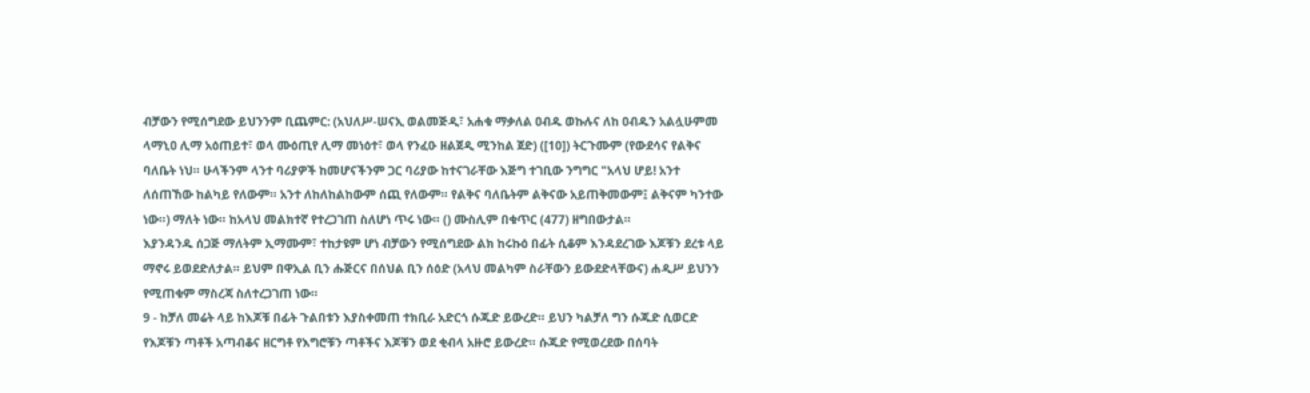ብቻውን የሚሰግደው ይህንንም ቢጨምር: (አህለሥ-ሠናኢ ወልመጅዲ፣ አሐቁ ማቃለል ዐብዱ ወኩሉና ለከ ዐብዱን አልሏሁምመ ላማኒዐ ሊማ አዕጠይተ፣ ወላ ሙዕጢየ ሊማ መነዕተ፣ ወላ የንፈዑ ዘልጀዲ ሚንከል ጀድ) ([10]) ትርጉሙም (የውደሳና የልቅና ባለቤት ነህ። ሁላችንም ላንተ ባሪያዎች ከመሆናችንም ጋር ባሪያው ከተናገራቸው እጅግ ተገቢው ንግግር "አላህ ሆይ! አንተ ለሰጠኸው ከልካይ የለውም። አንተ ለከለከልከውም ሰጪ የለውም። የልቅና ባለቤትም ልቅናው አይጠቅመውም፤ ልቅናም ካንተው ነው።) ማለት ነው። ከአላህ መልክተኛ የተረጋገጠ ስለሆነ ጥሩ ነው። () ሙስሊም በቁጥር (477) ዘግበውታል።
እያንዳንዱ ሰጋጅ ማለትም ኢማሙም፣ ተከታዩም ሆነ ብቻውን የሚሰግደው ልክ ከሩኩዕ በፊት ሲቆም እንዳደረገው እጆቹን ደረቱ ላይ ማኖሩ ይወደድለታል። ይህም በዋኢል ቢን ሑጅርና በሰህል ቢን ሰዕድ (አላህ መልካም ስራቸውን ይውደድላቸውና) ሐዲሥ ይህንን የሚጠቁም ማስረጃ ስለተረጋገጠ ነው።
9 - ከቻለ መሬት ላይ ከእጆቹ በፊት ጉልበቱን እያስቀመጠ ተክቢራ አድርጎ ሱጁድ ይውረድ። ይህን ካልቻለ ግን ሱጁድ ሲወርድ የእጆቹን ጣቶች አጣብቆና ዘርግቶ የእግሮቹን ጣቶችና እጆቹን ወደ ቂብላ አዙሮ ይውረድ። ሱጁድ የሚወረደው በሰባት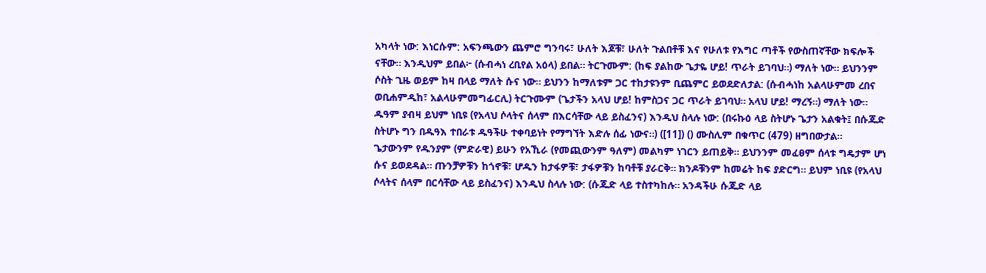አካላት ነው: እነርሱም: አፍንጫውን ጨምሮ ግንባሩ፣ ሁለት እጆቹ፣ ሁለት ጉልበቶቹ እና የሁለቱ የእግር ጣቶች የውስጠኛቸው ክፍሎች ናቸው። እንዲህም ይበል፦ (ሱብሓነ ረቢየል አዕላ) ይበል። ትርጉሙም: (ከፍ ያልከው ጌታዬ ሆይ! ጥራት ይገባህ።) ማለት ነው። ይህንንም ሶስት ጊዜ ወይም ከዛ በላይ ማለት ሱና ነው። ይህንን ከማለቱም ጋር ተከታዩንም ቢጨምር ይወደድለታል: (ሱብሓነከ አልላሁምመ ረበና ወቢሐምዲከ፣ አልላሁምመግፊርሊ) ትርጉሙም (ጌታችን አላህ ሆይ! ከምስጋና ጋር ጥራት ይገባህ። አላህ ሆይ! ማረኝ።) ማለት ነው። ዱዓም ያብዛ ይህም ነቢዩ (የአላህ ሶላትና ሰላም በእርሳቸው ላይ ይስፈንና) እንዲህ ስላሉ ነው: (በሩኩዕ ላይ ስትሆኑ ጌታን አልቁት፤ በሱጁድ ስትሆኑ ግን በዱዓእ ተበራቱ ዱዓችሁ ተቀባይነት የማግኘት እድሉ ሰፊ ነውና።) ([11]) () ሙስሊም በቁጥር (479) ዘግበውታል።
ጌታውንም የዱንያም (ምድራዊ) ይሁን የአኺራ (የመጪውንም ዓለም) መልካም ነገርን ይጠይቅ። ይህንንም መፈፀም ሰላቱ ግዴታም ሆነ ሱና ይወደዳል። ጡንቻዎቹን ከጎኖቹ፣ ሆዱን ከታፋዎቹ፣ ታፋዎቹን ከባቶቹ ያራርቅ። ክንዶቹንም ከመሬት ከፍ ያድርግ። ይህም ነቢዩ (የአላህ ሶላትና ሰላም በርሳቸው ላይ ይስፈንና) እንዲህ ስላሉ ነው: (ሱጁድ ላይ ተስተካከሉ። አንዳችሁ ሱጁድ ላይ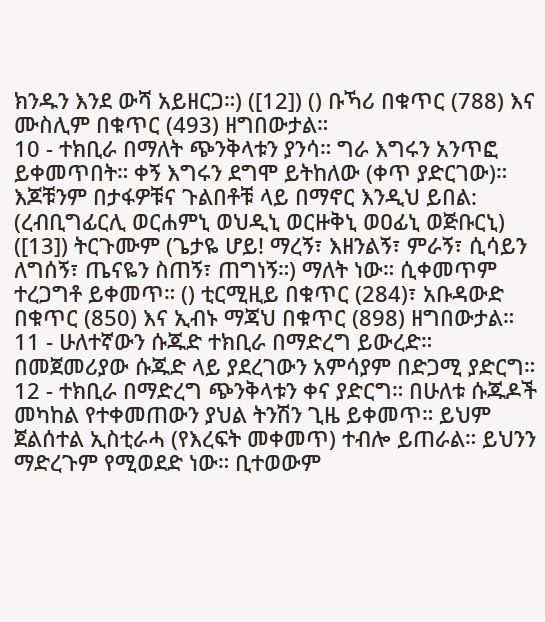ክንዱን እንደ ውሻ አይዘርጋ።) ([12]) () ቡኻሪ በቁጥር (788) እና ሙስሊም በቁጥር (493) ዘግበውታል።
10 - ተክቢራ በማለት ጭንቅላቱን ያንሳ። ግራ እግሩን አንጥፎ ይቀመጥበት። ቀኝ እግሩን ደግሞ ይትከለው (ቀጥ ያድርገው)። እጆቹንም በታፋዎቹና ጉልበቶቹ ላይ በማኖር እንዲህ ይበል: (ረብቢግፊርሊ ወርሐምኒ ወህዲኒ ወርዙቅኒ ወዐፊኒ ወጅቡርኒ) ([13]) ትርጉሙም (ጌታዬ ሆይ! ማረኝ፣ እዘንልኝ፣ ምራኝ፣ ሲሳይን ለግሰኝ፣ ጤናዬን ስጠኝ፣ ጠግነኝ።) ማለት ነው። ሲቀመጥም ተረጋግቶ ይቀመጥ። () ቲርሚዚይ በቁጥር (284)፣ አቡዳውድ በቁጥር (850) እና ኢብኑ ማጃህ በቁጥር (898) ዘግበውታል።
11 - ሁለተኛውን ሱጁድ ተክቢራ በማድረግ ይውረድ። በመጀመሪያው ሱጁድ ላይ ያደረገውን አምሳያም በድጋሚ ያድርግ።
12 - ተክቢራ በማድረግ ጭንቅላቱን ቀና ያድርግ። በሁለቱ ሱጁዶች መካከል የተቀመጠውን ያህል ትንሽን ጊዜ ይቀመጥ። ይህም ጀልሰተል ኢስቲራሓ (የእረፍት መቀመጥ) ተብሎ ይጠራል። ይህንን ማድረጉም የሚወደድ ነው። ቢተወውም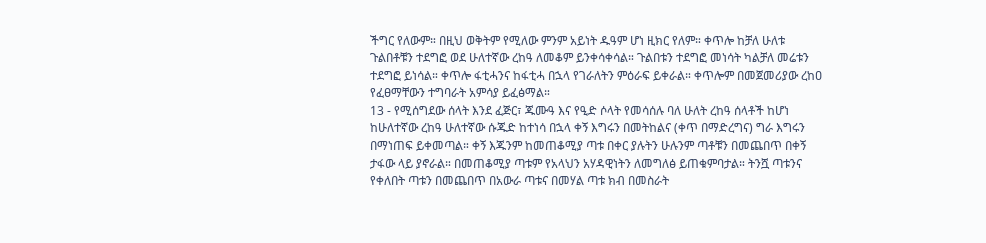ችግር የለውም። በዚህ ወቅትም የሚለው ምንም አይነት ዱዓም ሆነ ዚክር የለም። ቀጥሎ ከቻለ ሁለቱ ጉልበቶቹን ተደግፎ ወደ ሁለተኛው ረከዓ ለመቆም ይንቀሳቀሳል። ጉልበቱን ተደግፎ መነሳት ካልቻለ መሬቱን ተደግፎ ይነሳል። ቀጥሎ ፋቲሓንና ከፋቲሓ በኋላ የገራለትን ምዕራፍ ይቀራል። ቀጥሎም በመጀመሪያው ረከዐ የፈፀማቸውን ተግባራት አምሳያ ይፈፅማል።
13 - የሚሰግደው ሰላት እንደ ፈጅር፣ ጁሙዓ እና የዒድ ሶላት የመሳሰሉ ባለ ሁለት ረከዓ ሰላቶች ከሆነ ከሁለተኛው ረከዓ ሁለተኛው ሱጁድ ከተነሳ በኋላ ቀኝ እግሩን በመትከልና (ቀጥ በማድረግና) ግራ እግሩን በማነጠፍ ይቀመጣል። ቀኝ እጁንም ከመጠቆሚያ ጣቱ በቀር ያሉትን ሁሉንም ጣቶቹን በመጨበጥ በቀኝ ታፋው ላይ ያኖራል። በመጠቆሚያ ጣቱም የአላህን አሃዳዊነትን ለመግለፅ ይጠቁምባታል። ትንሿ ጣቱንና የቀለበት ጣቱን በመጨበጥ በአውራ ጣቱና በመሃል ጣቱ ክብ በመስራት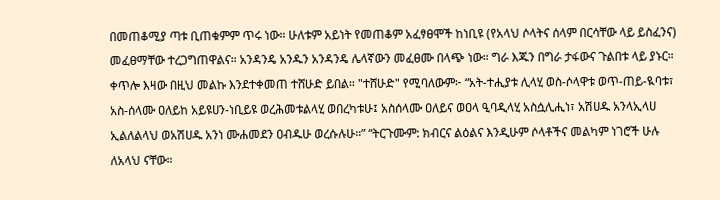በመጠቆሚያ ጣቱ ቢጠቁምም ጥሩ ነው። ሁለቱም አይነት የመጠቆም አፈፃፀሞች ከነቢዩ (የአላህ ሶላትና ሰላም በርሳቸው ላይ ይስፈንና) መፈፀማቸው ተረጋግጠዋልና። አንዳንዴ አንዱን አንዳንዴ ሌላኛውን መፈፀሙ በላጭ ነው። ግራ እጁን በግራ ታፋውና ጉልበቱ ላይ ያኑር። ቀጥሎ እዛው በዚህ መልኩ እንደተቀመጠ ተሸሁድ ይበል። "ተሸሁድ" የሚባለውም፦ “አት‐ተሒያቱ ሊላሂ ወስ‐ሶላዋቱ ወጥ‐ጠይ‐ዪባቱ፣ አስ‐ሰላሙ ዐለይከ አይዩሀን-ነቢይዩ ወረሕመቱልላሂ ወበረካቱሁ፤ አስሰላሙ ዐለይና ወዐላ ዒባዲላሂ አስሷሊሒነ፣ አሽሀዱ አንላኢላሀ ኢልለልላህ ወአሽሀዱ አንነ ሙሐመደን ዐብዱሁ ወረሱሉሁ።” “ትርጉሙም: ክብርና ልዕልና እንዲሁም ሶላቶችና መልካም ነገሮች ሁሉ ለአላህ ናቸው።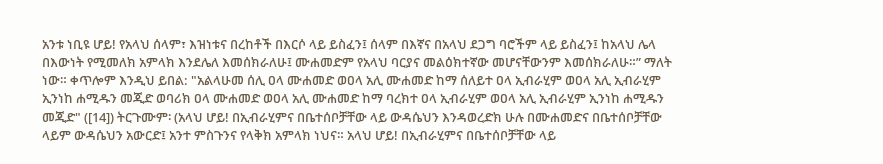አንቱ ነቢዩ ሆይ! የአላህ ሰላም፣ እዝነቱና በረከቶች በእርሶ ላይ ይስፈን፤ ሰላም በእኛና በአላህ ደጋግ ባሮችም ላይ ይስፈን፤ ከአላህ ሌላ በእውነት የሚመለክ አምላክ እንደሌለ እመሰክራለሁ፤ ሙሐመድም የአላህ ባርያና መልዕክተኛው መሆናቸውንም እመሰክራለሁ።” ማለት ነው። ቀጥሎም እንዲህ ይበል: "አልላሁመ ሰሊ ዐላ ሙሐመድ ወዐላ አሊ ሙሐመድ ከማ ሰለይተ ዐላ ኢብራሂም ወዐላ አሊ ኢብራሂም ኢንነከ ሐሚዱን መጂድ ወባሪክ ዐላ ሙሐመድ ወዐላ አሊ ሙሐመድ ከማ ባረክተ ዐላ ኢብራሂም ወዐላ አሊ ኢብራሂም ኢንነከ ሐሚዱን መጂድ" ([14]) ትርጉሙም፡ (አላህ ሆይ! በኢብራሂምና በቤተሰቦቻቸው ላይ ውዳሴህን እንዳወረድክ ሁሉ በሙሐመድና በቤተሰቦቻቸው ላይም ውዳሴህን አውርድ፤ አንተ ምስጉንና የላቅክ አምላክ ነህና። አላህ ሆይ! በኢብራሂምና በቤተሰቦቻቸው ላይ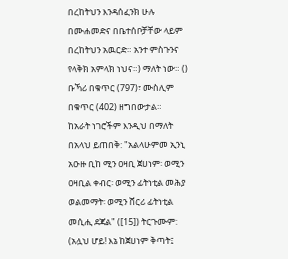በረከትህን እንዳሰፈንክ ሁሉ በሙሐመድና በቤተሰቦቻቸው ላይም በረከትህን አዉርድ። አንተ ምስጉንና የላቅክ አምላክ ነህና።) ማለት ነው። () ቡኻሪ በቁጥር (797)፣ ሙስሊም በቁጥር (402) ዘግበውታል።
ከአራት ነገሮችም እንዲህ በማለት በአላህ ይጠበቅ: "አልላሁምመ ኢንኒ አዑዙ ቢከ ሚን ዐዛቢ ጀሀነም፡ ወሚን ዐዛቢል ቀብር፡ ወሚን ፊትነቲል መሕያ ወልመማት፡ ወሚን ሸርሪ ፊትነቲል መሲሒ ደጃል" ([15]) ትርጉሙም: (አሏህ ሆይ! እኔ ከጀሀነም ቅጣት፤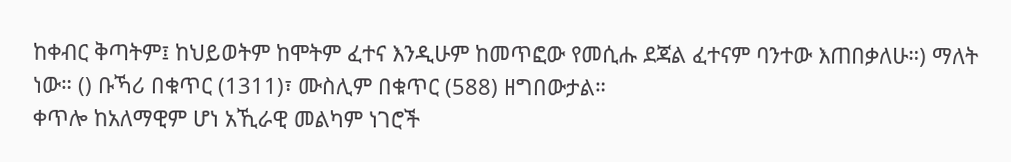ከቀብር ቅጣትም፤ ከህይወትም ከሞትም ፈተና እንዲሁም ከመጥፎው የመሲሑ ደጃል ፈተናም ባንተው እጠበቃለሁ።) ማለት ነው። () ቡኻሪ በቁጥር (1311)፣ ሙስሊም በቁጥር (588) ዘግበውታል።
ቀጥሎ ከአለማዊም ሆነ አኺራዊ መልካም ነገሮች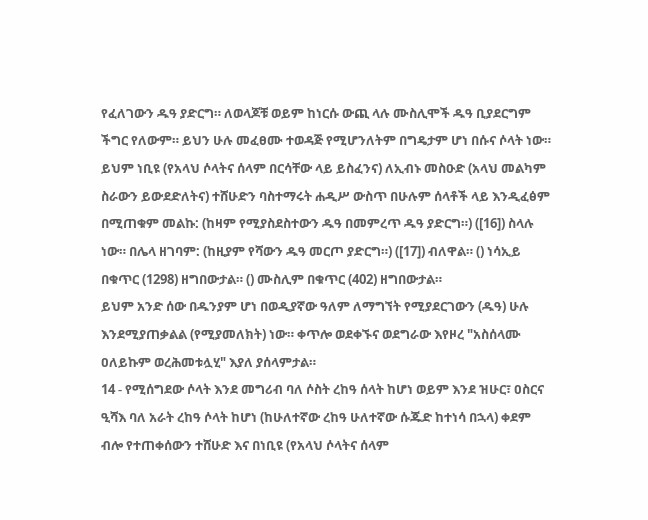የፈለገውን ዱዓ ያድርግ። ለወላጆቹ ወይም ከነርሱ ውጪ ላሉ ሙስሊሞች ዱዓ ቢያደርግም ችግር የለውም። ይህን ሁሉ መፈፀሙ ተወዳጅ የሚሆንለትም በግዴታም ሆነ በሱና ሶላት ነው። ይህም ነቢዩ (የአላህ ሶላትና ሰላም በርሳቸው ላይ ይስፈንና) ለኢብኑ መስዑድ (አላህ መልካም ስራውን ይውደድለትና) ተሸሁድን ባስተማሩት ሐዲሥ ውስጥ በሁሉም ሰላቶች ላይ እንዲፈፅም በሚጠቁም መልኩ: (ከዛም የሚያስደስተውን ዱዓ በመምረጥ ዱዓ ያድርግ።) ([16]) ስላሉ ነው። በሌላ ዘገባም: (ከዚያም የሻውን ዱዓ መርጦ ያድርግ።) ([17]) ብለዋል። () ነሳኢይ በቁጥር (1298) ዘግበውታል። () ሙስሊም በቁጥር (402) ዘግበውታል።
ይህም አንድ ሰው በዱንያም ሆነ በወዲያኛው ዓለም ለማግኘት የሚያደርገውን (ዱዓ) ሁሉ እንደሚያጠቃልል (የሚያመለክት) ነው። ቀጥሎ ወደቀኙና ወደግራው እየዞረ "አስሰላሙ ዐለይኩም ወረሕመቱሏሂ" እያለ ያሰላምታል።
14 - የሚሰግደው ሶላት እንደ መግሪብ ባለ ሶስት ረከዓ ሰላት ከሆነ ወይም እንደ ዝሁር፣ ዐስርና ዒሻእ ባለ አራት ረከዓ ሶላት ከሆነ (ከሁለተኛው ረከዓ ሁለተኛው ሱጁድ ከተነሳ በኋላ) ቀደም ብሎ የተጠቀሰውን ተሸሁድ እና በነቢዩ (የአላህ ሶላትና ሰላም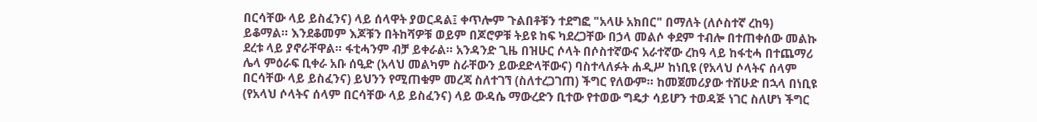በርሳቸው ላይ ይስፈንና) ላይ ሰላዋት ያወርዳል፤ ቀጥሎም ጉልበቶቹን ተደግፎ "አላሁ አክበር" በማለት (ለሶስተኛ ረከዓ) ይቆማል። እንደቆመም እጆቹን በትከሻዎቹ ወይም በጆሮዎቹ ትይዩ ከፍ ካደረጋቸው በኃላ መልሶ ቀደም ተብሎ በተጠቀሰው መልኩ ደረቱ ላይ ያኖራቸዋል። ፋቲሓንም ብቻ ይቀራል። አንዳንድ ጊዜ በዝሁር ሶላት በሶስተኛውና አራተኛው ረከዓ ላይ ከፋቲሓ በተጨማሪ ሌላ ምዕራፍ ቢቀራ አቡ ሰዒድ (አላህ መልካም ስራቸውን ይውደድላቸውና) ባስተላለፉት ሐዲሥ ከነቢዩ (የአላህ ሶላትና ሰላም በርሳቸው ላይ ይስፈንና) ይህንን የሚጠቁም መረጃ ስለተገኘ (ስለተረጋገጠ) ችግር የለውም። ከመጀመሪያው ተሸሁድ በኋላ በነቢዩ (የአላህ ሶላትና ሰላም በርሳቸው ላይ ይስፈንና) ላይ ውዳሴ ማውረድን ቢተው የተወው ግዴታ ሳይሆን ተወዳጅ ነገር ስለሆነ ችግር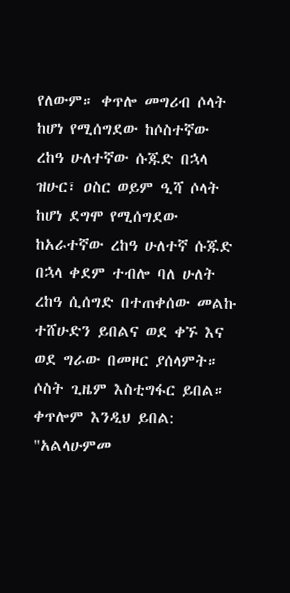የለውም። ቀጥሎ መግሪብ ሶላት ከሆነ የሚሰግደው ከሶስተኛው ረከዓ ሁለተኛው ሱጁድ በኋላ ዝሁር፣ ዐስር ወይም ዒሻ ሶላት ከሆነ ደግሞ የሚሰግደው ከአራተኛው ረከዓ ሁለተኛ ሱጁድ በኋላ ቀደም ተብሎ ባለ ሁለት ረከዓ ሲሰግድ በተጠቀሰው መልኩ ተሸሁድን ይበልና ወደ ቀኙ እና ወደ ግራው በመዞር ያሰላምት። ሶስት ጊዜም እስቲግፋር ይበል። ቀጥሎም እንዲህ ይበል: "አልላሁምመ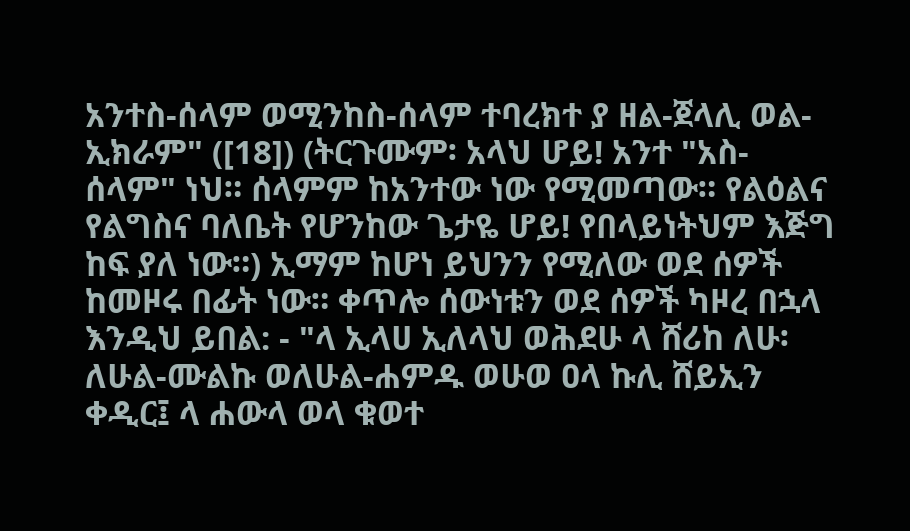አንተስ-ሰላም ወሚንከስ-ሰላም ተባረክተ ያ ዘል-ጀላሊ ወል-ኢክራም" ([18]) (ትርጉሙም፡ አላህ ሆይ! አንተ "አስ-ሰላም" ነህ። ሰላምም ከአንተው ነው የሚመጣው። የልዕልና የልግስና ባለቤት የሆንከው ጌታዬ ሆይ! የበላይነትህም እጅግ ከፍ ያለ ነው።) ኢማም ከሆነ ይህንን የሚለው ወደ ሰዎች ከመዞሩ በፊት ነው። ቀጥሎ ሰውነቱን ወደ ሰዎች ካዞረ በኋላ እንዲህ ይበል: - "ላ ኢላሀ ኢለላህ ወሕደሁ ላ ሸሪከ ለሁ፡ ለሁል-ሙልኩ ወለሁል-ሐምዱ ወሁወ ዐላ ኩሊ ሸይኢን ቀዲር፤ ላ ሐውላ ወላ ቁወተ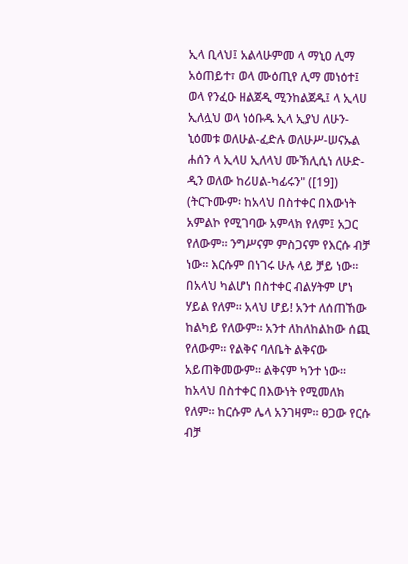ኢላ ቢላህ፤ አልላሁምመ ላ ማኒዐ ሊማ አዕጠይተ፣ ወላ ሙዕጢየ ሊማ መነዕተ፤ ወላ የንፈዑ ዘልጀዲ ሚንከልጀዱ፤ ላ ኢላሀ ኢለሏህ ወላ ነዕቡዱ ኢላ ኢያህ ለሁን-ኒዕመቱ ወለሁል-ፈድሉ ወለሁሥ-ሠናኡል ሐሰን ላ ኢላሀ ኢለላህ ሙኽሊሲነ ለሁድ-ዲን ወለው ከሪሀል-ካፊሩን" ([19]) (ትርጉሙም፡ ከአላህ በስተቀር በእውነት አምልኮ የሚገባው አምላክ የለም፤ አጋር የለውም። ንግሥናም ምስጋናም የእርሱ ብቻ ነው። እርሱም በነገሩ ሁሉ ላይ ቻይ ነው። በአላህ ካልሆነ በስተቀር ብልሃትም ሆነ ሃይል የለም። አላህ ሆይ! አንተ ለሰጠኸው ከልካይ የለውም። አንተ ለከለከልከው ሰጪ የለውም። የልቅና ባለቤት ልቅናው አይጠቅመውም። ልቅናም ካንተ ነው። ከአላህ በስተቀር በእውነት የሚመለክ የለም። ከርሱም ሌላ አንገዛም። ፀጋው የርሱ ብቻ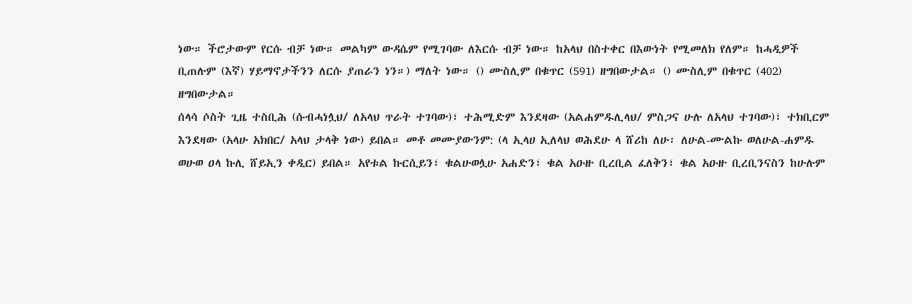ነው። ችሮታውም የርሱ ብቻ ነው። መልካም ውዳሴም የሚገባው ለእርሱ ብቻ ነው። ከአላህ በስተቀር በእውነት የሚመለክ የለም። ከሓዲዎች ቢጠሉም (እኛ) ሃይማኖታችንን ለርሱ ያጠራን ነን።) ማለት ነው። () ሙስሊም በቁጥር (591) ዘግበውታል። () ሙስሊም በቁጥር (402) ዘግበውታል።
ሰላሳ ሶስት ጊዜ ተስቢሕ (ሱብሓነሏህ/ ለአላህ ጥራት ተገባው)፣ ተሕሚድም እንደዛው (አልሐምዱሊላህ/ ምስጋና ሁሉ ለአላህ ተገባው)፣ ተክቢርም እንደዛው (አላሁ አክበር/ አላህ ታላቅ ነው) ይበል። መቶ መሙያውንም: (ላ ኢላሀ ኢለላህ ወሕደሁ ላ ሸሪከ ለሁ፡ ለሁል-ሙልኩ ወለሁል-ሐምዱ ወሁወ ዐላ ኩሊ ሸይኢን ቀዲር) ይበል። አየቱል ኩርሲይን፣ ቁልሁወሏሁ አሐድን፣ ቁል አዑዙ ቢረቢል ፈለቅን፣ ቁል አዑዙ ቢረቢንናስን ከሁሉም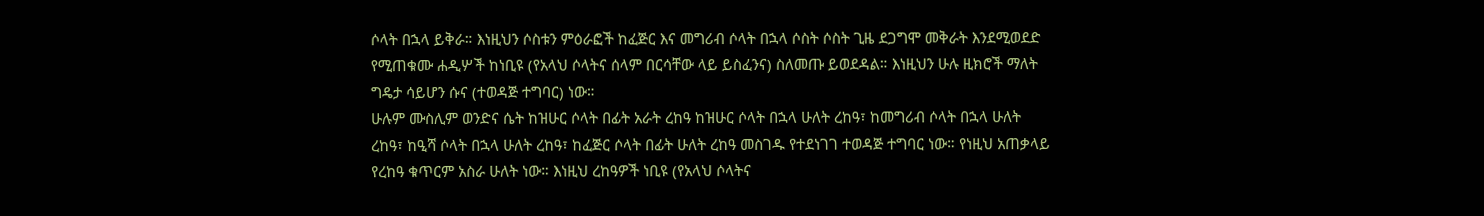ሶላት በኋላ ይቅራ። እነዚህን ሶስቱን ምዕራፎች ከፈጅር እና መግሪብ ሶላት በኋላ ሶስት ሶስት ጊዜ ደጋግሞ መቅራት እንደሚወደድ የሚጠቁሙ ሐዲሦች ከነቢዩ (የአላህ ሶላትና ሰላም በርሳቸው ላይ ይስፈንና) ስለመጡ ይወደዳል። እነዚህን ሁሉ ዚክሮች ማለት ግዴታ ሳይሆን ሱና (ተወዳጅ ተግባር) ነው።
ሁሉም ሙስሊም ወንድና ሴት ከዝሁር ሶላት በፊት አራት ረከዓ ከዝሁር ሶላት በኋላ ሁለት ረከዓ፣ ከመግሪብ ሶላት በኋላ ሁለት ረከዓ፣ ከዒሻ ሶላት በኋላ ሁለት ረከዓ፣ ከፈጅር ሶላት በፊት ሁለት ረከዓ መስገዱ የተደነገገ ተወዳጅ ተግባር ነው። የነዚህ አጠቃላይ የረከዓ ቁጥርም አስራ ሁለት ነው። እነዚህ ረከዓዎች ነቢዩ (የአላህ ሶላትና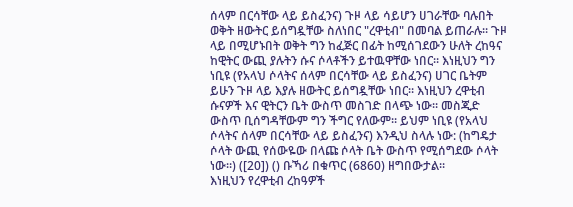ሰላም በርሳቸው ላይ ይስፈንና) ጉዞ ላይ ሳይሆን ሀገራቸው ባሉበት ወቅት ዘውትር ይሰግዷቸው ስለነበር "ረዋቲብ" በመባል ይጠራሉ። ጉዞ ላይ በሚሆኑበት ወቅት ግን ከፈጅር በፊት ከሚሰገደውን ሁለት ረከዓና ከዊትር ውጪ ያሉትን ሱና ሶላቶችን ይተዉዋቸው ነበር። እነዚህን ግን ነቢዩ (የአላህ ሶላትና ሰላም በርሳቸው ላይ ይስፈንና) ሀገር ቤትም ይሁን ጉዞ ላይ እያሉ ዘውትር ይሰግዷቸው ነበር። እነዚህን ረዋቲብ ሱናዎች እና ዊትርን ቤት ውስጥ መስገድ በላጭ ነው። መስጂድ ውስጥ ቢሰግዳቸውም ግን ችግር የለውም። ይህም ነቢዩ (የአላህ ሶላትና ሰላም በርሳቸው ላይ ይስፈንና) እንዲህ ስላሉ ነው: (ከግዴታ ሶላት ውጪ የሰውዬው በላጩ ሶላት ቤት ውስጥ የሚሰግደው ሶላት ነው።) ([20]) () ቡኻሪ በቁጥር (6860) ዘግበውታል።
እነዚህን የረዋቲብ ረከዓዎች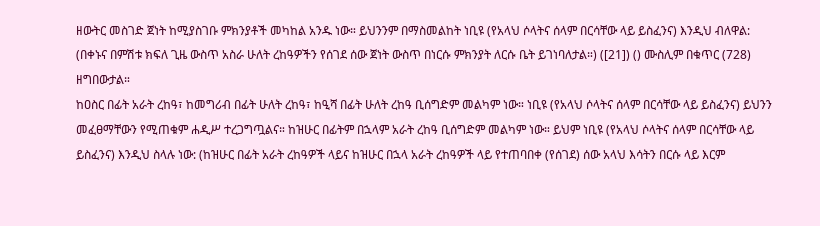ዘውትር መስገድ ጀነት ከሚያስገቡ ምክንያቶች መካከል አንዱ ነው። ይህንንም በማስመልከት ነቢዩ (የአላህ ሶላትና ሰላም በርሳቸው ላይ ይስፈንና) እንዲህ ብለዋል: (በቀኑና በምሽቱ ክፍለ ጊዜ ውስጥ አስራ ሁለት ረከዓዎችን የሰገደ ሰው ጀነት ውስጥ በነርሱ ምክንያት ለርሱ ቤት ይገነባለታል።) ([21]) () ሙስሊም በቁጥር (728) ዘግበውታል።
ከዐስር በፊት አራት ረከዓ፣ ከመግሪብ በፊት ሁለት ረከዓ፣ ከዒሻ በፊት ሁለት ረከዓ ቢሰግድም መልካም ነው። ነቢዩ (የአላህ ሶላትና ሰላም በርሳቸው ላይ ይስፈንና) ይህንን መፈፀማቸውን የሚጠቁም ሐዲሥ ተረጋግጧልና። ከዝሁር በፊትም በኋላም አራት ረከዓ ቢሰግድም መልካም ነው። ይህም ነቢዩ (የአላህ ሶላትና ሰላም በርሳቸው ላይ ይስፈንና) እንዲህ ስላሉ ነው: (ከዝሁር በፊት አራት ረከዓዎች ላይና ከዝሁር በኋላ አራት ረከዓዎች ላይ የተጠባበቀ (የሰገደ) ሰው አላህ እሳትን በርሱ ላይ እርም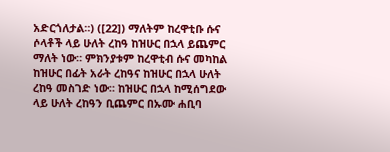አድርጎለታል።) ([22]) ማለትም ከረዋቲቡ ሱና ሶላቶች ላይ ሁለት ረከዓ ከዝሁር በኋላ ይጨምር ማለት ነው። ምክንያቱም ከረዋቲብ ሱና መካከል ከዝሁር በፊት አራት ረከዓና ከዝሁር በኋላ ሁለት ረከዓ መስገድ ነው። ከዝሁር በኋላ ከሚሰግደው ላይ ሁለት ረከዓን ቢጨምር በኡሙ ሐቢባ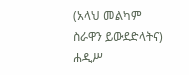(አላህ መልካም ስራዋን ይውደድላትና) ሐዲሥ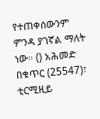የተጠቀሰውንም ምንዳ ያገኛል ማለት ነው። () አሕመድ በቁጥር (25547)፣ ቲርሚዚይ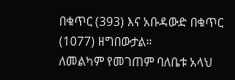በቁጥር (393) እና አቡዳውድ በቁጥር (1077) ዘግበውታል።
ለመልካም የመገጠም ባለቤቱ አላህ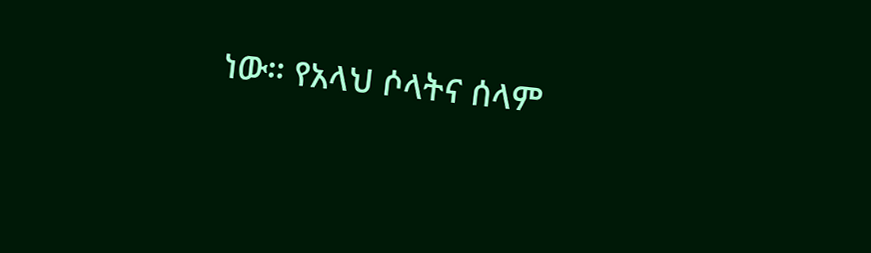ነው። የአላህ ሶላትና ሰላም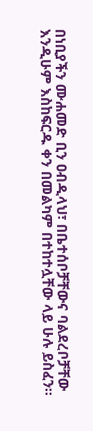በነቢያችን ሙሐመድ ቢን ዐብዲላህ፣ በቤተሰቦቻቸውና ባልደረቦቻቸው እንዲሁም እስከፍርዱ ቀን በመልካም በተከተሏቸው ላይ ሁሉ ይስፈን።